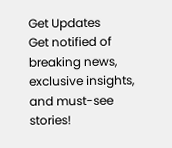Get Updates
Get notified of breaking news, exclusive insights, and must-see stories!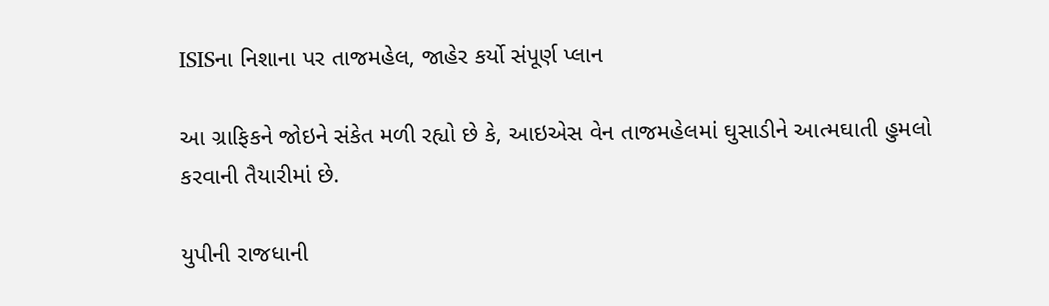ISISના નિશાના પર તાજમહેલ, જાહેર કર્યો સંપૂર્ણ પ્લાન

આ ગ્રાફિકને જોઇને સંકેત મળી રહ્યો છે કે, આઇએસ વેન તાજમહેલમાં ઘુસાડીને આત્મઘાતી હુમલો કરવાની તૈયારીમાં છે.

યુપીની રાજધાની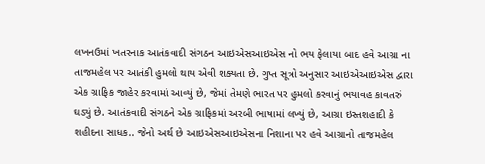લખનઉમાં ખતરનાક આતંકવાદી સંગઠન આઇએસઆઇએસ નો ભય ફેલાયા બાદ હવે આગ્રા ના તાજમહેલ પર આતંકી હુમલો થાય એવી શક્યતા છે. ગુપ્ત સૂત્રો અનુસાર આઇએઆઇએસ દ્વારા એક ગ્રાફિક જાહેર કરવામાં આવ્યું છે, જેમાં તેમણે ભારત પર હુમલો કરવાનું ભયાવહ કાવતરું ઘડ્યું છે. આતંકવાદી સંગઠને એક ગ્રાફિકમાં અરબી ભાષામાં લખ્યું છે, આગ્રા ઇસ્તશહાદી કે શહીદના સાધક.. જેનો અર્થ છે આઇએસઆઇએસના નિશાના પર હવે આગ્રાનો તાજમહેલ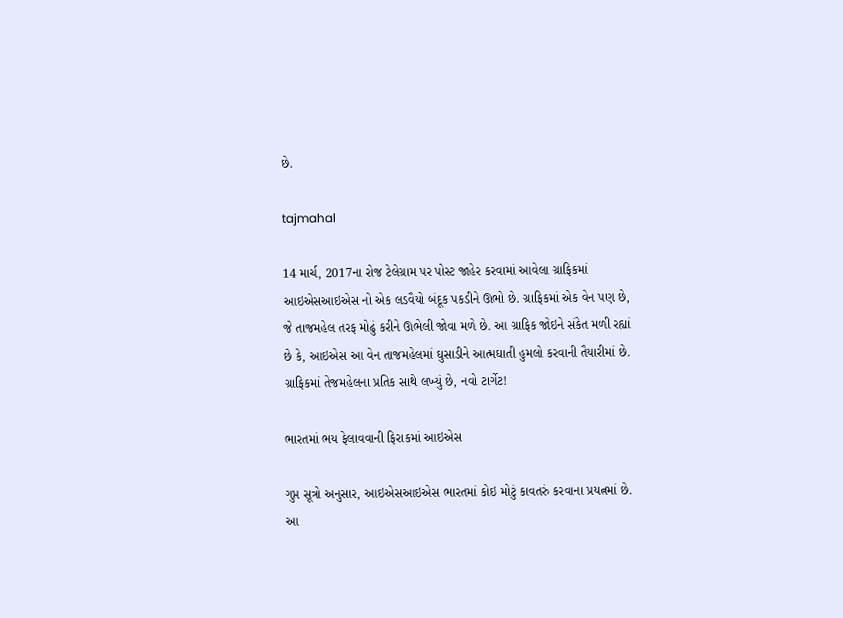છે.

tajmahal

14 માર્ચ, 2017ના રોજ ટેલેગ્રામ પર પોસ્ટ જાહેર કરવામાં આવેલા ગ્રાફિકમાં આઇએસઆઇએસ નો એક લડવૈયો બંદૂક પકડીને ઊભો છે. ગ્રાફિકમાં એક વેન પણ છે, જે તાજમહેલ તરફ મોઢું કરીને ઊભેલી જોવા મળે છે. આ ગ્રાફિક જોઇને સંકેત મળી રહ્યાં છે કે, આઇએસ આ વેન તાજમહેલમાં ઘુસાડીને આત્મઘાતી હુમલો કરવાની તૈયારીમાં છે. ગ્રાફિકમાં તેજમહેલના પ્રતિક સાથે લખ્યું છે, નવો ટાર્ગેટ!

ભારતમાં ભય ફેલાવવાની ફિરાકમાં આઇએસ

ગુપ્ત સૂત્રો અનુસાર, આઇએસઆઇએસ ભારતમાં કોઇ મોટું કાવતરું કરવાના પ્રયત્નમાં છે. આ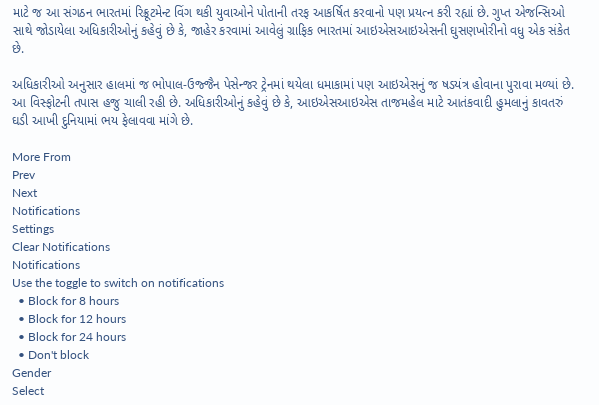માટે જ આ સંગઠન ભારતમાં રિક્રૂટમેન્ટ વિંગ થકી યુવાઓને પોતાની તરફ આકર્ષિત કરવાનો પણ પ્રયત્ન કરી રહ્યાં છે. ગુપ્ત એજન્સિઓ સાથે જોડાયેલા અધિકારીઓનું કહેવું છે કે, જાહેર કરવામાં આવેલું ગ્રાફિક ભારતમાં આઇએસઆઇએસની ઘુસણખોરીનો વધુ એક સંકેત છે.

અધિકારીઓ અનુસાર હાલમાં જ ભોપાલ-ઉજ્જૈન પેસેન્જર ટ્રેનમાં થયેલા ધમાકામાં પણ આઇએસનું જ ષડયંત્ર હોવાના પુરાવા મળ્યાં છે. આ વિસ્ફોટની તપાસ હજુ ચાલી રહી છે. અધિકારીઓનું કહેવું છે કે, આઇએસઆઇએસ તાજમહેલ માટે આતંકવાદી હુમલાનું કાવતરું ઘડી આખી દુનિયામાં ભય ફેલાવવા માંગે છે.

More From
Prev
Next
Notifications
Settings
Clear Notifications
Notifications
Use the toggle to switch on notifications
  • Block for 8 hours
  • Block for 12 hours
  • Block for 24 hours
  • Don't block
Gender
Select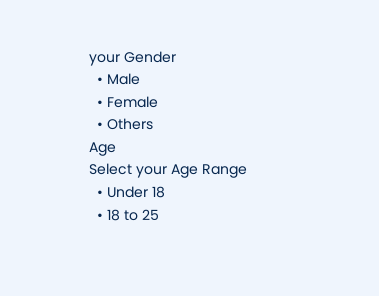your Gender
  • Male
  • Female
  • Others
Age
Select your Age Range
  • Under 18
  • 18 to 25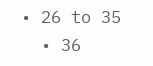• 26 to 35
  • 36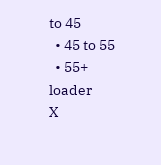to 45
  • 45 to 55
  • 55+
loader
X